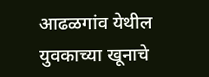आढळगांव येथील युवकाच्या खूनाचे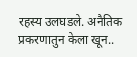रहस्य उलघडले. अनैतिक प्रकरणातुन केला खून..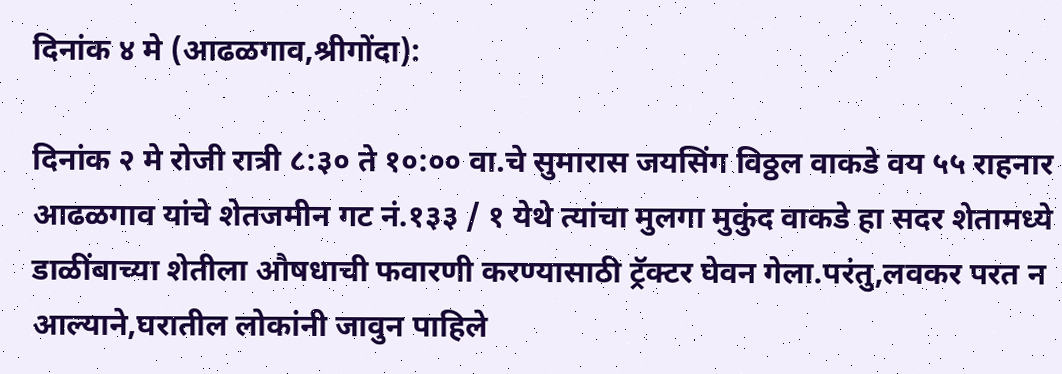दिनांक ४ मे (आढळगाव,श्रीगोंदा):

दिनांक २ मे रोजी रात्री ८:३० ते १०:०० वा.चे सुमारास जयसिंग विठ्ठल वाकडे वय ५५ राहनार आढळगाव यांचे शेतजमीन गट नं.१३३ / १ येथे त्यांचा मुलगा मुकुंद वाकडे हा सदर शेतामध्ये डाळींबाच्या शेतीला औषधाची फवारणी करण्यासाठी ट्रॅक्टर घेवन गेला.परंतु,लवकर परत न आल्याने,घरातील लोकांनी जावुन पाहिले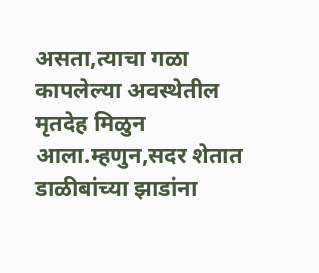असता,त्याचा गळा कापलेल्या अवस्थेतील मृतदेह मिळुन आला.म्हणुन,सदर शेतात डाळीबांच्या झाडांना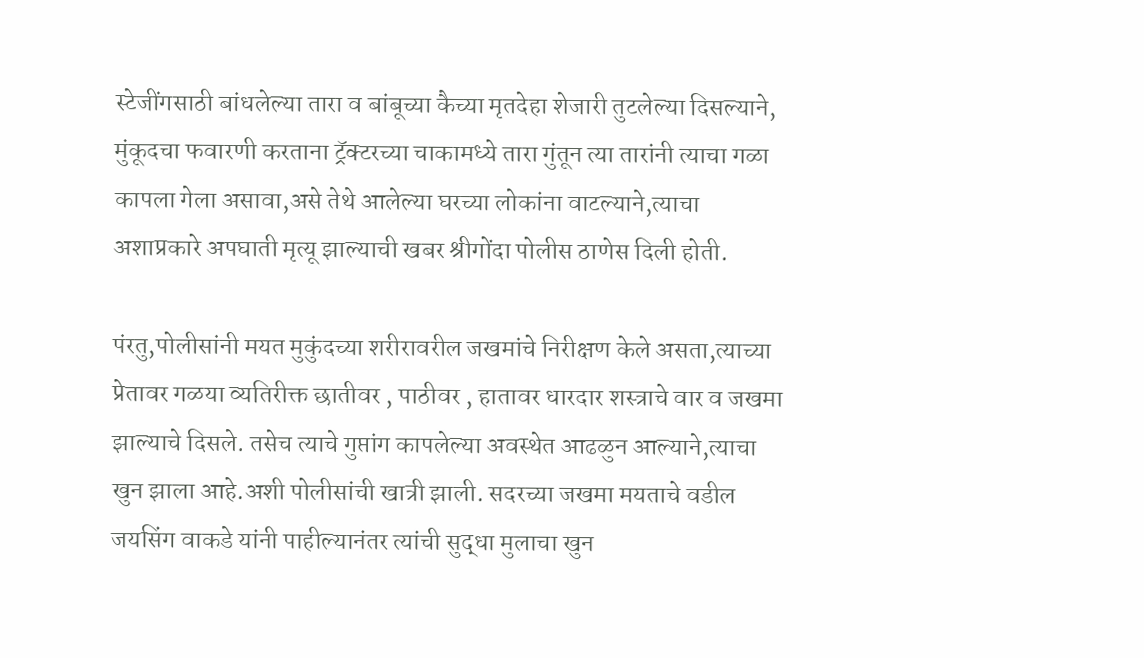स्टेजींगसाठी बांधलेल्या तारा व बांबूच्या कैच्या मृतदेहा शेजारी तुटलेल्या दिसल्याने, मुंकूदचा फवारणी करताना ट्रॅक्टरच्या चाकामध्ये तारा गुंतून त्या तारांनी त्याचा गळा कापला गेला असावा,असे तेथे आलेल्या घरच्या लोकांना वाटल्याने,त्याचा अशाप्रकारे अपघाती मृत्यू झाल्याची खबर श्रीगोंदा पोलीस ठाणेस दिली होती.

पंरतु,पोलीसांनी मयत मुकुंदच्या शरीरावरील जखमांचे निरीक्षण केले असता,त्याच्या प्रेतावर गळया व्यतिरीक्त छातीवर , पाठीवर , हातावर धारदार शस्त्राचे वार व जखमा झाल्याचे दिसले. तसेच त्याचे गुप्तांग कापलेल्या अवस्थेत आढळुन आल्याने,त्याचा खुन झाला आहे.अशी पोलीसांची खात्री झाली. सदरच्या जखमा मयताचे वडील जयसिंग वाकडे यांनी पाहील्यानंतर त्यांची सुद्धा मुलाचा खुन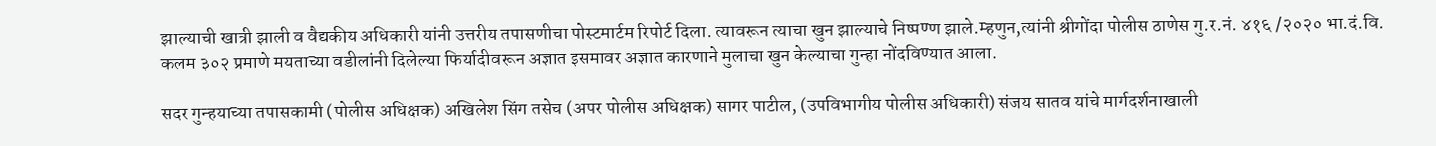झाल्याची खात्री झाली व वैद्यकीय अधिकारी यांनी उत्तरीय तपासणीचा पोस्टमार्टम रिपोर्ट दिला. त्यावरून त्याचा खुन झाल्याचे निष्पण्ण झाले.म्हणुन,त्यांनी श्रीगोंदा पोलीस ठाणेस गु.र.नं. ४१६ /२०२० भा.दं.वि. कलम ३०२ प्रमाणे मयताच्या वडीलांनी दिलेल्या फिर्यादीवरून अज्ञात इसमावर अज्ञात कारणाने मुलाचा खुन केल्याचा गुन्हा नोंदविण्यात आला.

सदर गुन्हयाच्या तपासकामी (पोलीस अधिक्षक) अखिलेश सिंग तसेच (अपर पोलीस अधिक्षक) सागर पाटील, (उपविभागीय पोलीस अधिकारी) संजय सातव यांचे मार्गदर्शनाखाली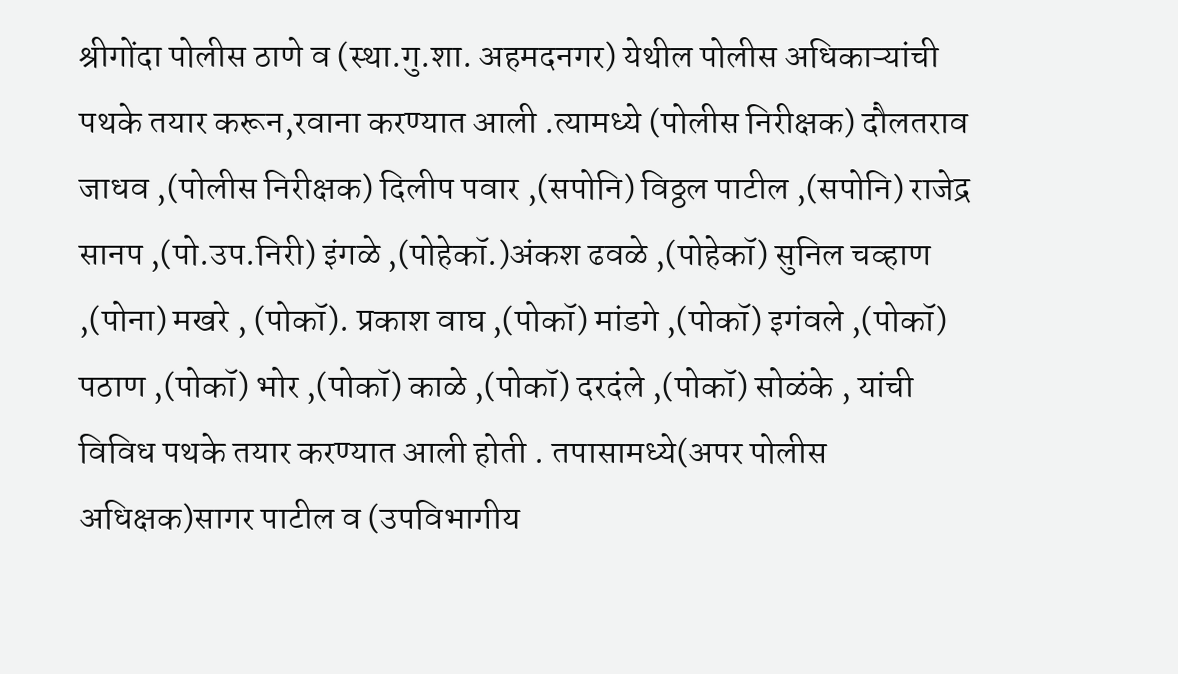श्रीगोंदा पोलीस ठाणे व (स्था.गु.शा. अहमदनगर) येथील पोलीस अधिकाऱ्यांची पथके तयार करून,रवाना करण्यात आली .त्यामध्ये (पोलीस निरीक्षक) दौलतराव जाधव ,(पोलीस निरीक्षक) दिलीप पवार ,(सपोनि) विठ्ठल पाटील ,(सपोनि) राजेद्र सानप ,(पो.उप.निरी) इंगळे ,(पोहेकॉ.)अंकश ढवळे ,(पोहेकॉ) सुनिल चव्हाण ,(पोना) मखरे , (पोकॉ). प्रकाश वाघ ,(पोकॉ) मांडगे ,(पोकॉ) इगंवले ,(पोकॉ) पठाण ,(पोकॉ) भोर ,(पोकॉ) काळे ,(पोकॉ) दरदंले ,(पोकॉ) सोळंके , यांची विविध पथके तयार करण्यात आली होती . तपासामध्ये(अपर पोलीस अधिक्षक)सागर पाटील व (उपविभागीय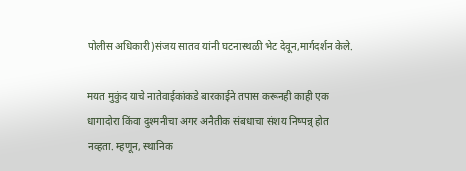पोलीस अधिकारी)संजय सातव यांनी घटनास्थळी भेट देवून,मार्गदर्शन केले.

मयत मुकुंद याचे नातेवाईकांकडे बारकाईने तपास करूनही काही एक धागादोरा किंवा दुश्मनीचा अगर अनैतीक संबधाचा संशय निष्पन्न् होत नव्हता. म्हणून, स्थानिक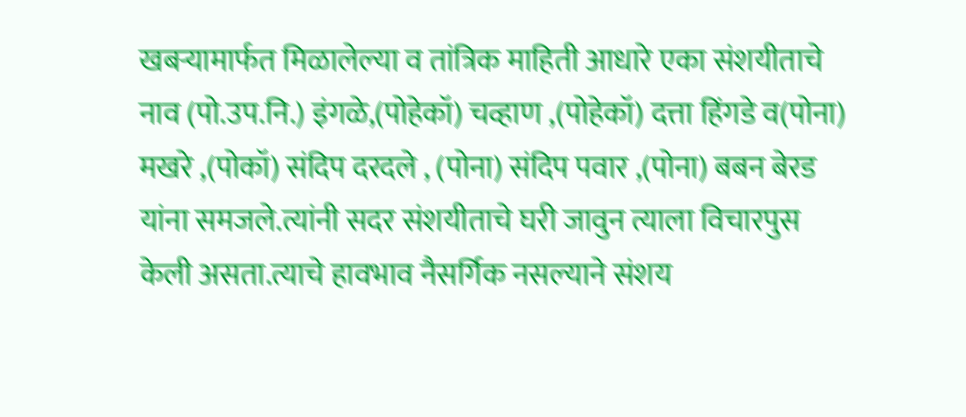खबऱ्यामार्फत मिळालेल्या व तांत्रिक माहिती आधारे एका संशयीताचे नाव (पो.उप.नि.) इंगळे,(पोहेकॉ) चव्हाण ,(पोहेकॉ) दत्ता हिंगडे व(पोना) मखरे ,(पोकॉ) संदिप दरदले , (पोना) संदिप पवार ,(पोना) बबन बेरड यांना समजले.त्यांनी सदर संशयीताचे घरी जावुन त्याला विचारपुस केली असता.त्याचे हावभाव नैसर्गिक नसल्याने संशय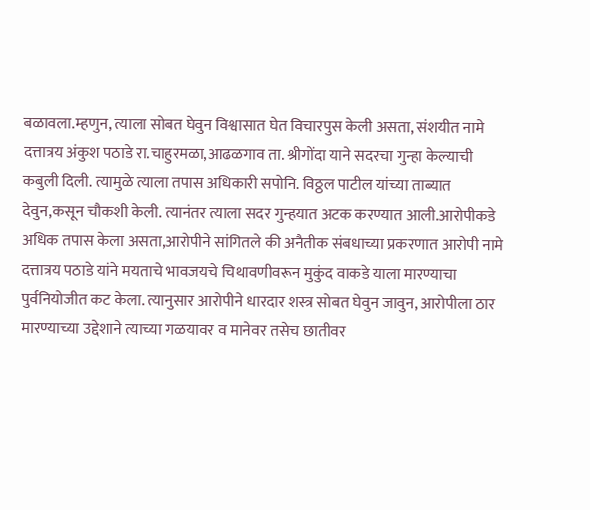बळावला.म्हणुन, त्याला सोबत घेवुन विश्वासात घेत विचारपुस केली असता, संशयीत नामे दत्तात्रय अंकुश पठाडे रा.चाहुरमळा,आढळगाव ता. श्रीगोंदा याने सदरचा गुन्हा केल्याची कबुली दिली. त्यामुळे त्याला तपास अधिकारी सपोनि. विठ्ठल पाटील यांच्या ताब्यात देवुन,कसून चौकशी केली. त्यानंतर त्याला सदर गुन्हयात अटक करण्यात आली.आरोपीकडे अधिक तपास केला असता,आरोपीने सांगितले की अनैतीक संबधाच्या प्रकरणात आरोपी नामे दत्तात्रय पठाडे यांने मयताचे भावजयचे चिथावणीवरून मुकुंद वाकडे याला मारण्याचा पुर्वनियोजीत कट केला. त्यानुसार आरोपीने धारदार शस्त्र सोबत घेवुन जावुन, आरोपीला ठार मारण्याच्या उद्देशाने त्याच्या गळयावर व मानेवर तसेच छातीवर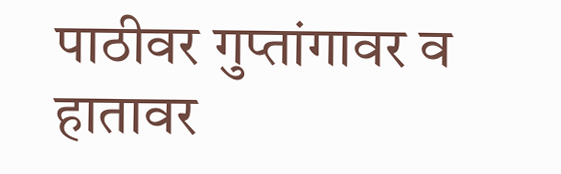पाठीवर गुप्तांगावर व हातावर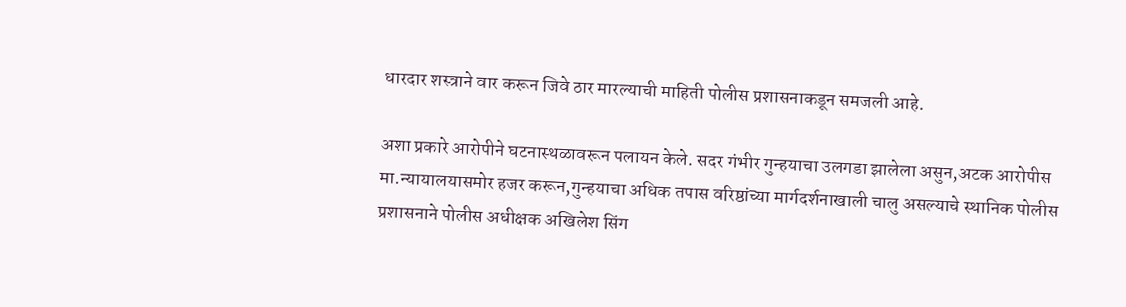धारदार शस्त्राने वार करून जिवे ठार मारल्याची माहिती पोलीस प्रशासनाकडून समजली आहे.

अशा प्रकारे आरोपीने घटनास्थळावरून पलायन केले. सदर गंभीर गुन्हयाचा उलगडा झालेला असुन,अटक आरोपीस मा.न्यायालयासमोर हजर करून,गुन्हयाचा अधिक तपास वरिष्ठांच्या मार्गदर्शनाखाली चालु असल्याचे स्थानिक पोलीस प्रशासनाने पोलीस अधीक्षक अखिलेश सिंग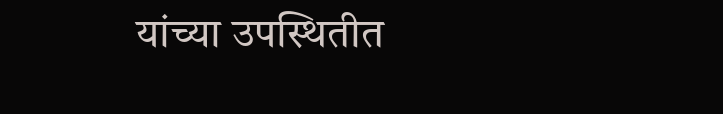यांच्या उपस्थितीत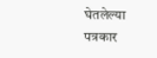घेतलेल्या पत्रकार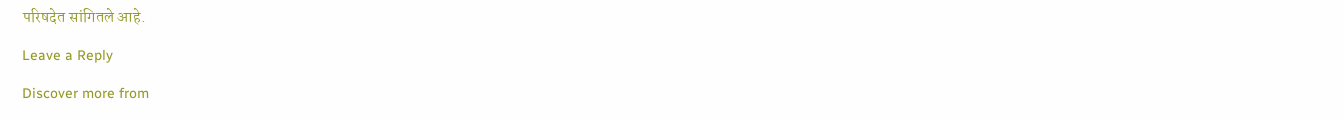परिषदेत सांगितले आहे.

Leave a Reply

Discover more from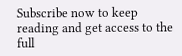Subscribe now to keep reading and get access to the full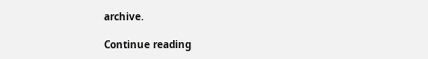archive.

Continue reading